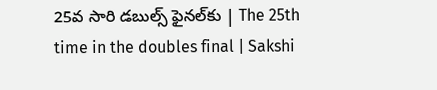25వ సారి డబుల్స్ ఫైనల్‌కు | The 25th time in the doubles final | Sakshi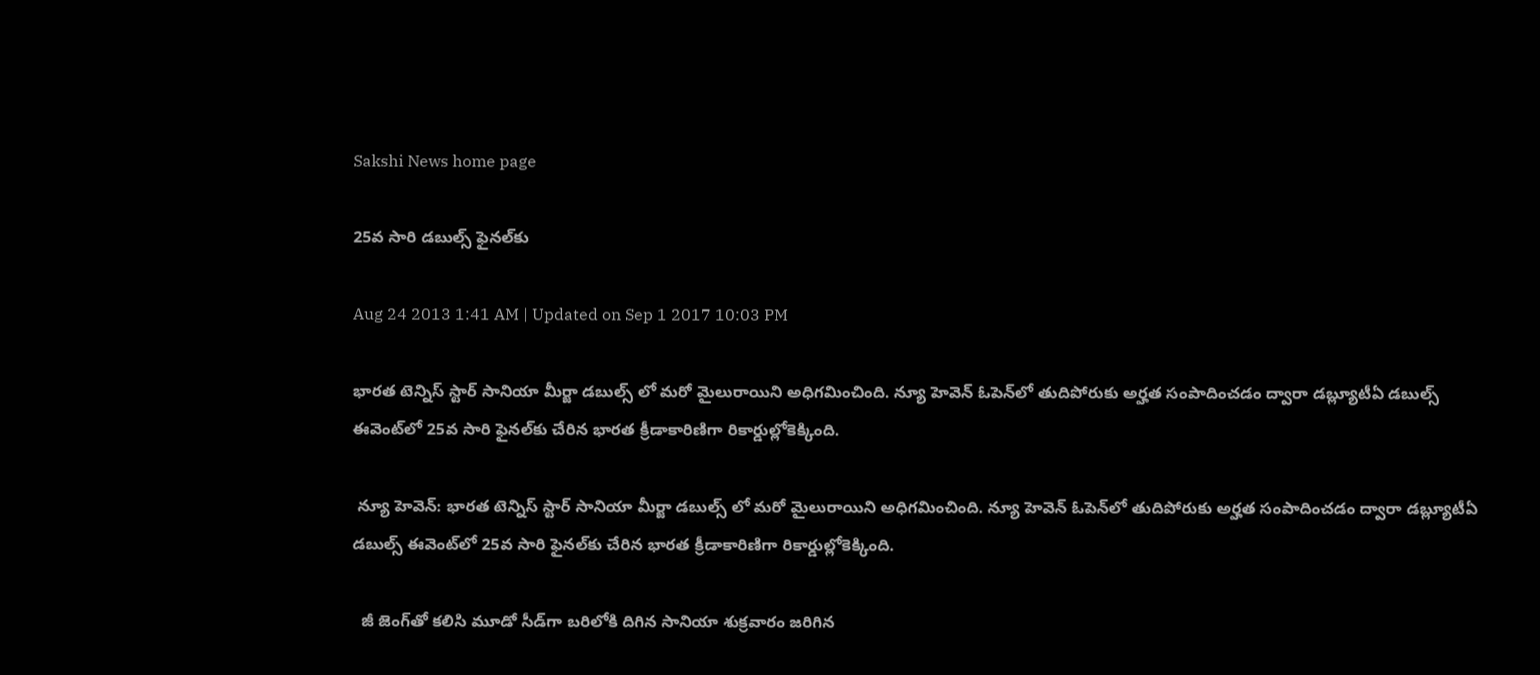Sakshi News home page

25వ సారి డబుల్స్ ఫైనల్‌కు

Aug 24 2013 1:41 AM | Updated on Sep 1 2017 10:03 PM

భారత టెన్నిస్ స్టార్ సానియా మీర్జా డబుల్స్ లో మరో మైలురాయిని అధిగమించింది. న్యూ హెవెన్ ఓపెన్‌లో తుదిపోరుకు అర్హత సంపాదించడం ద్వారా డబ్ల్యూటీఏ డబుల్స్ ఈవెంట్‌లో 25వ సారి ఫైనల్‌కు చేరిన భారత క్రీడాకారిణిగా రికార్డుల్లోకెక్కింది.

 న్యూ హెవెన్: భారత టెన్నిస్ స్టార్ సానియా మీర్జా డబుల్స్ లో మరో మైలురాయిని అధిగమించింది. న్యూ హెవెన్ ఓపెన్‌లో తుదిపోరుకు అర్హత సంపాదించడం ద్వారా డబ్ల్యూటీఏ డబుల్స్ ఈవెంట్‌లో 25వ సారి ఫైనల్‌కు చేరిన భారత క్రీడాకారిణిగా రికార్డుల్లోకెక్కింది.

  జీ జెంగ్‌తో కలిసి మూడో సీడ్‌గా బరిలోకి దిగిన సానియా శుక్రవారం జరిగిన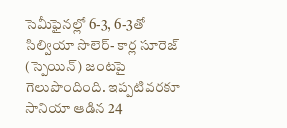సెమీఫైనల్లో 6-3, 6-3తో సిల్వియా సొలెర్- కార్ల సూరెజ్ (స్పెయిన్) జంటపై గెలుపొందింది. ఇప్పటివరకూ సానియా ఆడిన 24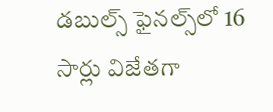డబుల్స్ ఫైనల్స్‌లో 16 సార్లు విజేతగా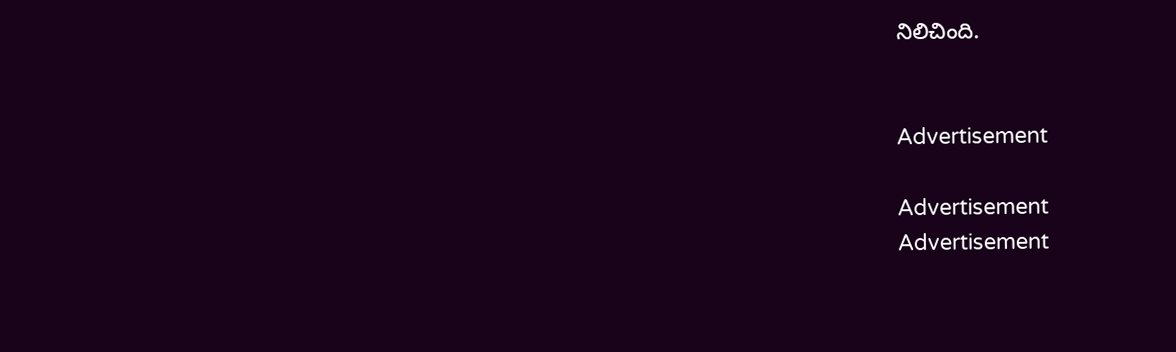నిలిచింది.


Advertisement

Advertisement
Advertisement